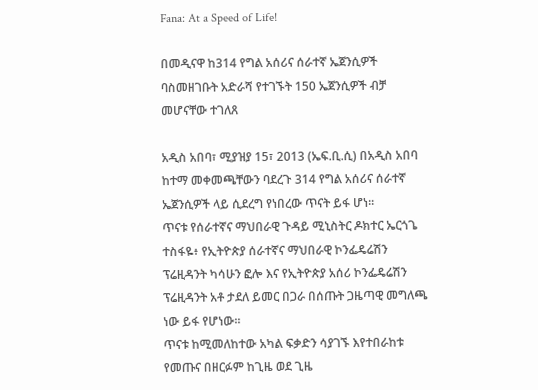Fana: At a Speed of Life!

በመዲናዋ ከ314 የግል አሰሪና ሰራተኛ ኤጀንሲዎች ባስመዘገቡት አድራሻ የተገኙት 150 ኤጀንሲዎች ብቻ መሆናቸው ተገለጸ

አዲስ አበባ፣ ሚያዝያ 15፣ 2013 (ኤፍ.ቢ.ሲ) በአዲስ አበባ ከተማ መቀመጫቸውን ባደረጉ 314 የግል አሰሪና ሰራተኛ ኤጀንሲዎች ላይ ሲደረግ የነበረው ጥናት ይፋ ሆነ፡፡
ጥናቱ የሰራተኛና ማህበራዊ ጉዳይ ሚኒስትር ዶክተር ኤርጎጌ ተስፋዬ፥ የኢትዮጵያ ሰራተኛና ማህበራዊ ኮንፌዴሬሽን ፕሬዚዳንት ካሳሁን ፎሎ እና የኢትዮጵያ አሰሪ ኮንፌዴሬሽን ፕሬዚዳንት አቶ ታደለ ይመር በጋራ በሰጡት ጋዜጣዊ መግለጫ ነው ይፋ የሆነው፡፡
ጥናቱ ከሚመለከተው አካል ፍቃድን ሳያገኙ እየተበራከቱ የመጡና በዘርፉም ከጊዜ ወደ ጊዜ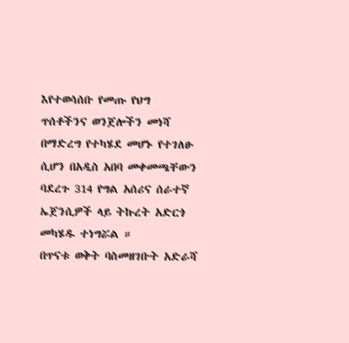እየተወሳሰቡ የመጡ የህግ ጥሰቶችንና ወንጀሎችን መነሻ በማድረግ የተካሄደ መሆኑ የተገለፁ ሲሆን በአዲስ አበባ መቀመጫቸውን ባደረጉ 314 የግል አሰሪና ሰራተኛ ኤጀንሲዎች ላይ ትኩረት አድርጎ መካሄዱ ተነግሯል ።
በጥናቱ ወቅት ባስመዘገቡት አድራሻ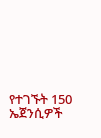የተገኙት 150 ኤጀንሲዎች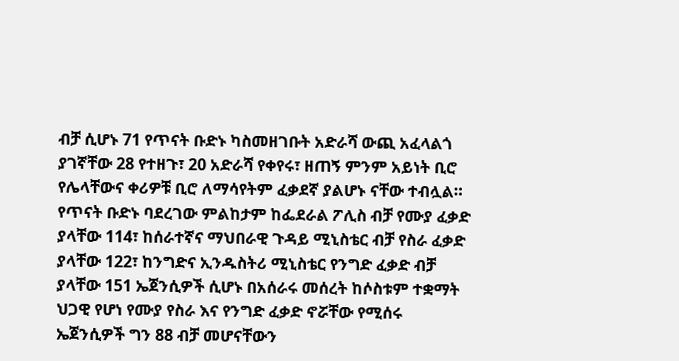ብቻ ሲሆኑ 71 የጥናት ቡድኑ ካስመዘገቡት አድራሻ ውጪ አፈላልጎ ያገኛቸው 28 የተዘጉ፣ 20 አድራሻ የቀየሩ፣ ዘጠኝ ምንም አይነት ቢሮ የሌላቸውና ቀሪዎቹ ቢሮ ለማሳየትም ፈቃደኛ ያልሆኑ ናቸው ተብሏል።
የጥናት ቡድኑ ባደረገው ምልከታም ከፌደራል ፖሊስ ብቻ የሙያ ፈቃድ ያላቸው 114፣ ከሰራተኛና ማህበራዊ ጉዳይ ሚኒስቴር ብቻ የስራ ፈቃድ ያላቸው 122፣ ከንግድና ኢንዱስትሪ ሚኒስቴር የንግድ ፈቃድ ብቻ ያላቸው 151 ኤጀንሲዎች ሲሆኑ በአሰራሩ መሰረት ከሶስቱም ተቋማት ህጋዊ የሆነ የሙያ የስራ እና የንግድ ፈቃድ ኖሯቸው የሚሰሩ ኤጀንሲዎች ግን 88 ብቻ መሆናቸውን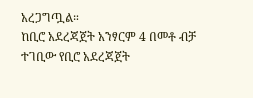አረጋግጧል።
ከቢሮ አደረጃጀት አንፃርም 4 በመቶ ብቻ ተገቢው የቢሮ አደረጃጀት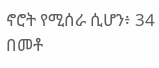ኖሮት የሚሰራ ሲሆን፥ 34 በመቶ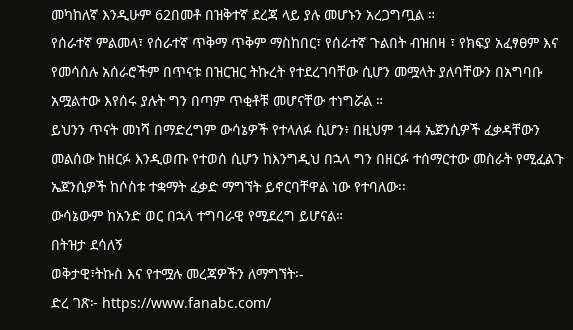መካከለኛ እንዲሁም 62በመቶ በዝቅተኛ ደረጃ ላይ ያሉ መሆኑን አረጋግጧል ።
የሰራተኛ ምልመላ፣ የሰራተኛ ጥቅማ ጥቅም ማስከበር፣ የሰራተኛ ጉልበት ብዝበዛ ፣ የክፍያ አፈፃፀም እና የመሳሰሉ አሰራሮችም በጥናቱ በዝርዝር ትኩረት የተደረገባቸው ሲሆን መሟላት ያለባቸውን በአግባቡ አሟልተው እየሰሩ ያሉት ግን በጣም ጥቂቶቹ መሆናቸው ተነግሯል ።
ይህንን ጥናት መነሻ በማድረግም ውሳኔዎች የተላለፉ ሲሆን፥ በዚህም 144 ኤጀንሲዎች ፈቃዳቸውን መልሰው ከዘርፉ እንዲወጡ የተወሰ ሲሆን ከእንግዲህ በኋላ ግን በዘርፉ ተሰማርተው መስራት የሚፈልጉ ኤጀንሲዎች ከሶስቱ ተቋማት ፈቃድ ማግኘት ይኖርባቸዋል ነው የተባለው፡፡
ውሳኔውም ከአንድ ወር በኋላ ተግባራዊ የሚደረግ ይሆናል።
በትዝታ ደሳለኝ
ወቅታዊ፣ትኩስ እና የተሟሉ መረጃዎችን ለማግኘት፡-
ድረ ገጽ፦ https://www.fanabc.com/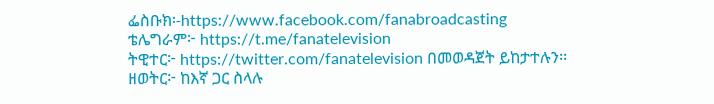ፌስቡክ፡-https://www.facebook.com/fanabroadcasting
ቴሌግራም፦ https://t.me/fanatelevision
ትዊተር፦ https://twitter.com/fanatelevision በመወዳጀት ይከታተሉን፡፡
ዘወትር፦ ከእኛ ጋር ስላሉ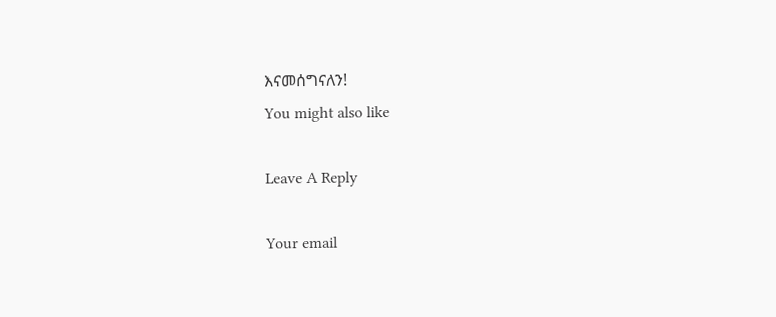እናመሰግናለን!
You might also like

Leave A Reply

Your email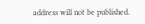address will not be published.